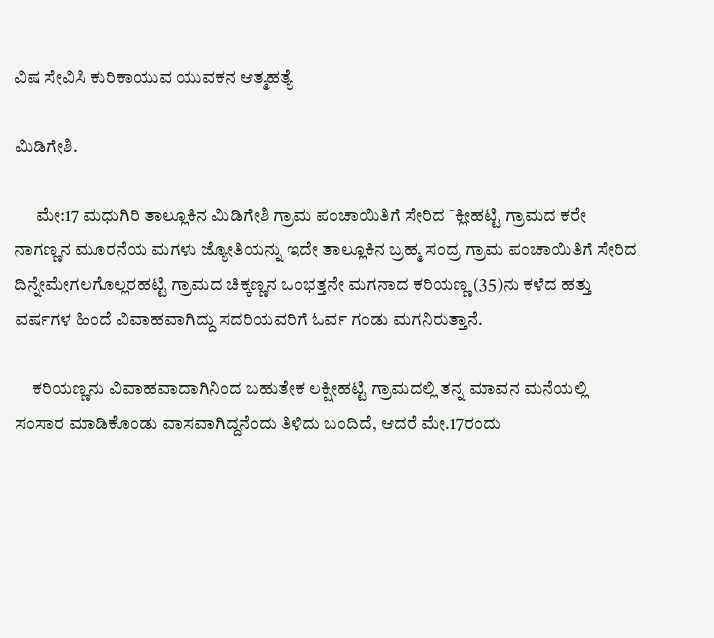ವಿಷ ಸೇವಿಸಿ ಕುರಿಕಾಯುವ ಯುವಕನ ಆತ್ಮಹತ್ಯೆ

ಮಿಡಿಗೇಶಿ.

      ಮೇ:17 ಮಧುಗಿರಿ ತಾಲ್ಲೂಕಿನ ಮಿಡಿಗೇಶಿ ಗ್ರಾಮ ಪಂಚಾಯಿತಿಗೆ ಸೇರಿದ ¯ಕ್ಲೀಹಟ್ಟಿ ಗ್ರಾಮದ ಕರೇ ನಾಗಣ್ಣನ ಮೂರನೆಯ ಮಗಳು ಜ್ಯೋತಿಯನ್ನು ಇದೇ ತಾಲ್ಲೂಕಿನ ಬ್ರಹ್ಮ ಸಂದ್ರ ಗ್ರಾಮ ಪಂಚಾಯಿತಿಗೆ ಸೇರಿದ ದಿನ್ನೇಮೇಗಲಗೊಲ್ಲರಹಟ್ಟಿ ಗ್ರಾಮದ ಚಿಕ್ಕಣ್ಣನ ಒಂಭತ್ತನೇ ಮಗನಾದ ಕರಿಯಣ್ಣ (35)ನು ಕಳೆದ ಹತ್ತು ವರ್ಷಗಳ ಹಿಂದೆ ವಿವಾಹವಾಗಿದ್ದು ಸದರಿಯವರಿಗೆ ಓರ್ವ ಗಂಡು ಮಗನಿರುತ್ತಾನೆ.

     ಕರಿಯಣ್ಣನು ವಿವಾಹವಾದಾಗಿನಿಂದ ಬಹುತೇಕ ಲಕ್ಷೀಹಟ್ಟಿ ಗ್ರಾಮದಲ್ಲಿ ತನ್ನ ಮಾವನ ಮನೆಯಲ್ಲಿ ಸಂಸಾರ ಮಾಡಿಕೊಂಡು ವಾಸವಾಗಿದ್ದನೆಂದು ತಿಳಿದು ಬಂದಿದೆ, ಆದರೆ ಮೇ.17ರಂದು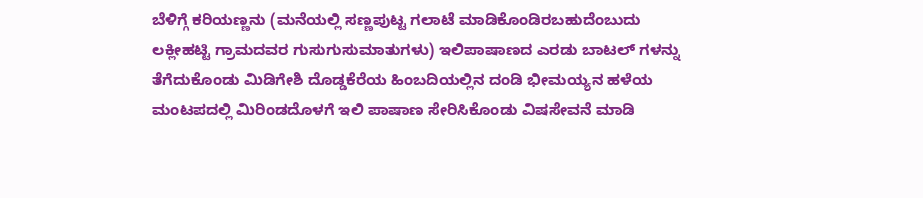ಬೆಳಿಗ್ಗೆ ಕರಿಯಣ್ಣನು (ಮನೆಯಲ್ಲಿ ಸಣ್ಣಪುಟ್ಟ ಗಲಾಟೆ ಮಾಡಿಕೊಂಡಿರಬಹುದೆಂಬುದು ಲಕ್ಲೀಹಟ್ಟಿ ಗ್ರಾಮದವರ ಗುಸುಗುಸುಮಾತುಗಳು) ಇಲಿಪಾಷಾಣದ ಎರಡು ಬಾಟಲ್ ಗಳನ್ನು ತೆಗೆದುಕೊಂಡು ಮಿಡಿಗೇಶಿ ದೊಡ್ಡಕೆರೆಯ ಹಿಂಬದಿಯಲ್ಲಿನ ದಂಡಿ ಭೀಮಯ್ಯನ ಹಳೆಯ ಮಂಟಪದಲ್ಲಿ ಮಿರಿಂಡದೊಳಗೆ ಇಲಿ ಪಾಷಾಣ ಸೇರಿಸಿಕೊಂಡು ವಿಷಸೇವನೆ ಮಾಡಿ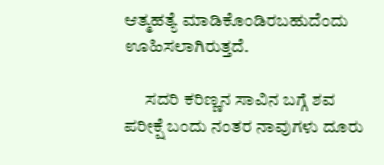ಆತ್ಮಹತ್ಯೆ ಮಾಡಿಕೊಂಡಿರಬಹುದೆಂದು ಊಹಿಸಲಾಗಿರುತ್ತದೆ.

      ಸದರಿ ಕರಿಣ್ಣನ ಸಾವಿನ ಬಗ್ಗೆ ಶವ ಪರೀಕ್ಷೆ ಬಂದು ನಂತರ ನಾವುಗಳು ದೂರು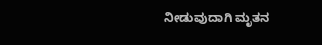ನೀಡುವುದಾಗಿ ಮೃತನ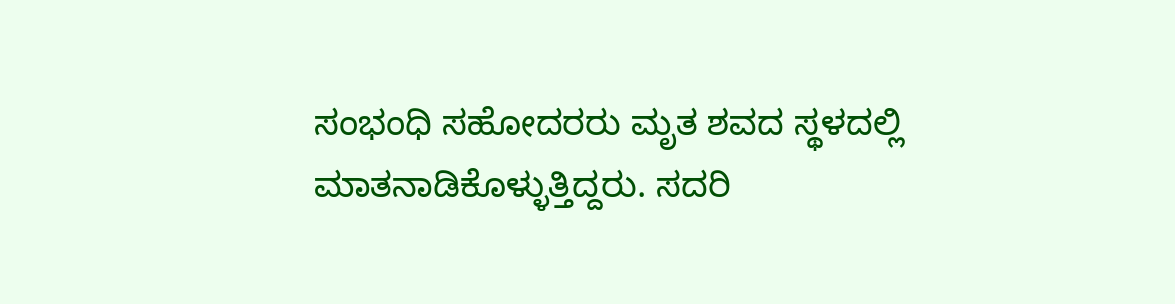ಸಂಭಂಧಿ ಸಹೋದರರು ಮೃತ ಶವದ ಸ್ಥಳದಲ್ಲಿ ಮಾತನಾಡಿಕೊಳ್ಳುತ್ತಿದ್ದರು. ಸದರಿ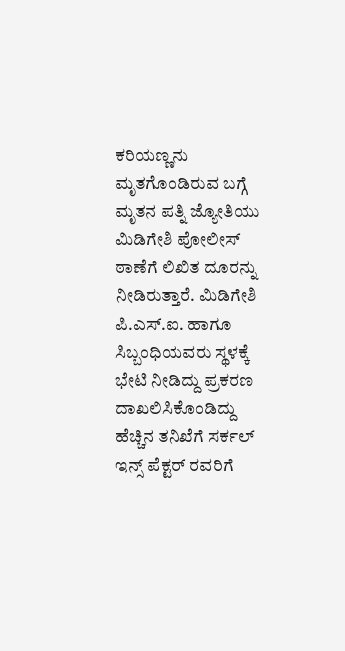ಕರಿಯಣ್ಣನು ಮೃತಗೊಂಡಿರುವ ಬಗ್ಗೆ ಮೃತನ ಪತ್ನಿ ಜ್ಯೋತಿಯು ಮಿಡಿಗೇಶಿ ಪೋಲೀಸ್ ಠಾಣೆಗೆ ಲಿಖಿತ ದೂರನ್ನು ನೀಡಿರುತ್ತಾರೆ. ಮಿಡಿಗೇಶಿ ಪಿ.ಎಸ್.ಐ. ಹಾಗೂ ಸಿಬ್ಬಂಧಿಯವರು ಸ್ಥಳಕ್ಕೆ ಭೇಟಿ ನೀಡಿದ್ದು ಪ್ರಕರಣ ದಾಖಲಿಸಿಕೊಂಡಿದ್ದು ಹೆಚ್ಚಿನ ತನಿಖೆಗೆ ಸರ್ಕಲ್ ಇನ್ಸ್ ಪೆಕ್ಟರ್ ರವರಿಗೆ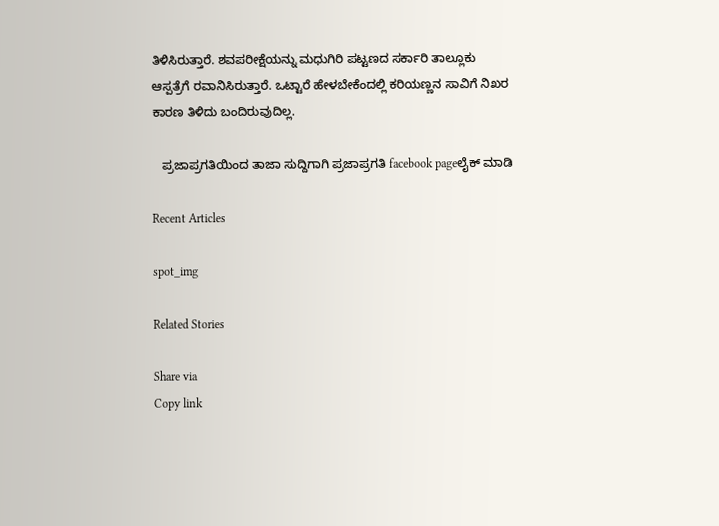ತಿಳಿಸಿರುತ್ತಾರೆ. ಶವಪರೀಕ್ಷೆಯನ್ನು ಮಧುಗಿರಿ ಪಟ್ಟಣದ ಸರ್ಕಾರಿ ತಾಲ್ಲೂಕು ಆಸ್ಪತ್ರೆಗೆ ರವಾನಿಸಿರುತ್ತಾರೆ. ಒಟ್ಟಾರೆ ಹೇಳಬೇಕೆಂದಲ್ಲಿ ಕರಿಯಣ್ಣನ ಸಾವಿಗೆ ನಿಖರ ಕಾರಣ ತಿಳಿದು ಬಂದಿರುವುದಿಲ್ಲ.

   ಪ್ರಜಾಪ್ರಗತಿಯಿಂದ ತಾಜಾ ಸುದ್ದಿಗಾಗಿ ಪ್ರಜಾಪ್ರಗತಿ facebook pageಲೈಕ್ ಮಾಡಿ

Recent Articles

spot_img

Related Stories

Share via
Copy link